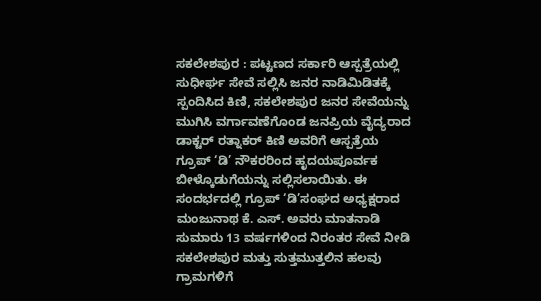ಸಕಲೇಶಪುರ : ಪಟ್ಟಣದ ಸರ್ಕಾರಿ ಆಸ್ಪತ್ರೆಯಲ್ಲಿ ಸುಧೀರ್ಘ ಸೇವೆ ಸಲ್ಲಿಸಿ ಜನರ ನಾಡಿಮಿಡಿತಕ್ಕೆ ಸ್ಪಂದಿಸಿದ ಕಿಣಿ, ಸಕಲೇಶಪುರ ಜನರ ಸೇವೆಯನ್ನು ಮುಗಿಸಿ ವರ್ಗಾವಣೆಗೊಂಡ ಜನಪ್ರಿಯ ವೈದ್ಯರಾದ ಡಾಕ್ಟರ್ ರತ್ನಾಕರ್ ಕಿಣಿ ಅವರಿಗೆ ಆಸ್ಪತ್ರೆಯ ಗ್ರೂಪ್ ‘ಡಿ’ ನೌಕರರಿಂದ ಹೃದಯಪೂರ್ವಕ ಬೀಳ್ಕೊಡುಗೆಯನ್ನು ಸಲ್ಲಿಸಲಾಯಿತು. ಈ ಸಂದರ್ಭದಲ್ಲಿ ಗ್ರೂಪ್ ‘ಡಿ’ಸಂಘದ ಅಧ್ಯಕ್ಷರಾದ ಮಂಜುನಾಥ ಕೆ. ಎಸ್. ಅವರು ಮಾತನಾಡಿ ಸುಮಾರು 13 ವರ್ಷಗಳಿಂದ ನಿರಂತರ ಸೇವೆ ನೀಡಿ ಸಕಲೇಶಪುರ ಮತ್ತು ಸುತ್ತಮುತ್ತಲಿನ ಹಲವು ಗ್ರಾಮಗಳಿಗೆ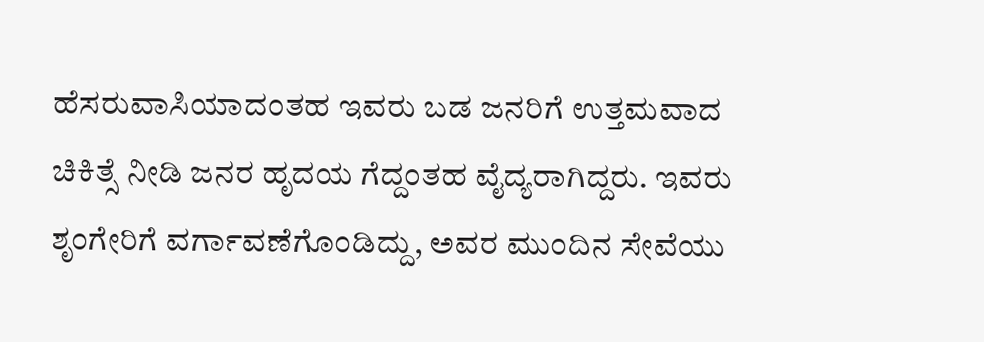ಹೆಸರುವಾಸಿಯಾದಂತಹ ಇವರು ಬಡ ಜನರಿಗೆ ಉತ್ತಮವಾದ ಚಿಕಿತ್ಸೆ ನೀಡಿ ಜನರ ಹೃದಯ ಗೆದ್ದಂತಹ ವೈದ್ಯರಾಗಿದ್ದರು. ಇವರು ಶೃಂಗೇರಿಗೆ ವರ್ಗಾವಣೆಗೊಂಡಿದ್ದು, ಅವರ ಮುಂದಿನ ಸೇವೆಯು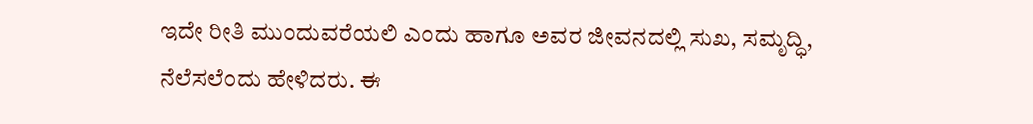ಇದೇ ರೀತಿ ಮುಂದುವರೆಯಲಿ ಎಂದು ಹಾಗೂ ಅವರ ಜೀವನದಲ್ಲಿ ಸುಖ, ಸಮೃದ್ಧಿ, ನೆಲೆಸಲೆಂದು ಹೇಳಿದರು. ಈ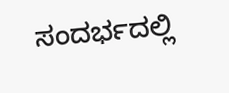ಸಂದರ್ಭದಲ್ಲಿ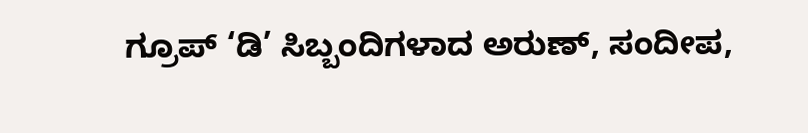ಗ್ರೂಪ್ ‘ಡಿ’ ಸಿಬ್ಬಂದಿಗಳಾದ ಅರುಣ್, ಸಂದೀಪ,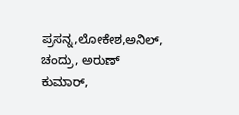ಪ್ರಸನ್ನ,ಲೋಕೇಶ,ಅನಿಲ್, ಚಂದ್ರು, ಅರುಣ್ ಕುಮಾರ್,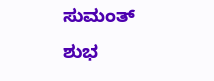ಸುಮಂತ್ ಶುಭ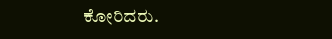ಕೋರಿದರು.